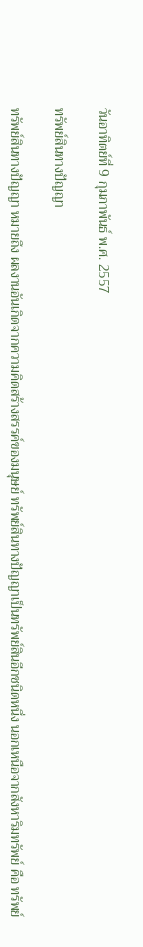วันอาทิตย์ที่ 9 กุมภาพันธ์ พ.ศ. 2557

ทรัพย์สินทางปัญญา

ทรัพย์สินทางปัญญา หมายถึง ผลงานอันเกิดจากความคิดสร้างสรรค์ของมนุษย์ ทรัพย์สินทางปัญญาเป็นทรัพย์สินอีกชนิดหนึ่ง นอกเหนือจากสังหาริมทรัพย์ คือ ทรัพย์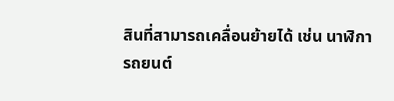สินที่สามารถเคลื่อนย้ายได้ เช่น นาฬิกา รถยนต์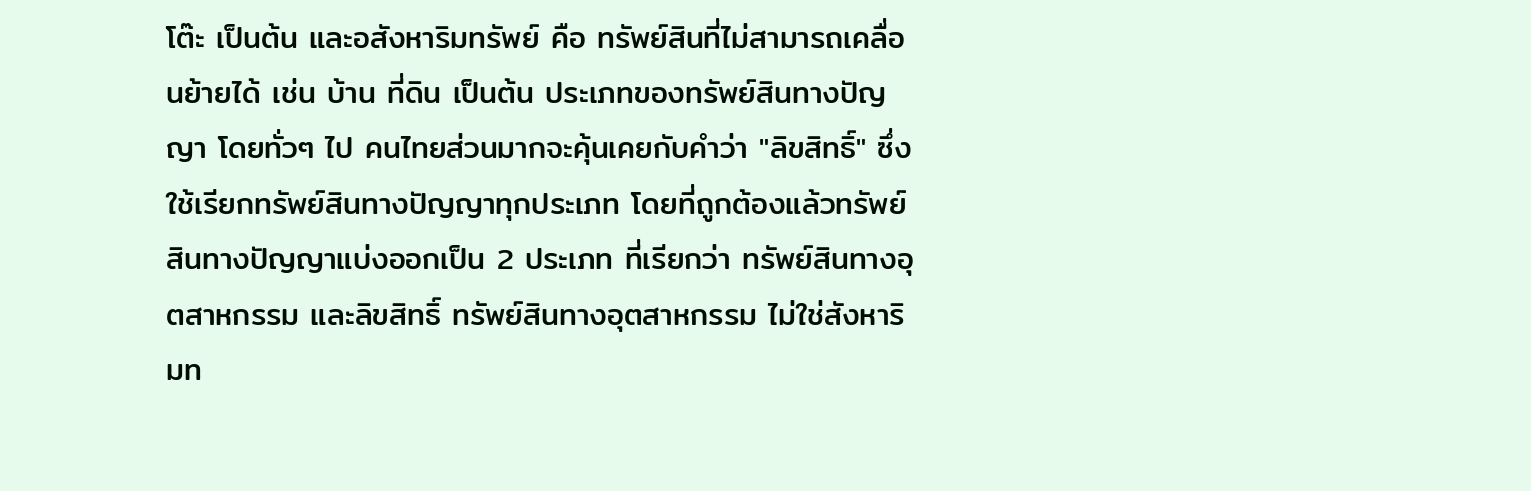โต๊ะ เป็นต้น และอสังหาริมทรัพย์ คือ ทรัพย์สินที่ไม่สามารถเคลื่อนย้ายได้ เช่น บ้าน ที่ดิน เป็นต้น ประเภทของทรัพย์สินทางปัญญา โดยทั่วๆ ไป คนไทยส่วนมากจะคุ้นเคยกับคำว่า "ลิขสิทธิ์" ซึ่งใช้เรียกทรัพย์สินทางปัญญาทุกประเภท โดยที่ถูกต้องแล้วทรัพย์สินทางปัญญาแบ่งออกเป็น 2 ประเภท ที่เรียกว่า ทรัพย์สินทางอุตสาหกรรม และลิขสิทธิ์ ทรัพย์สินทางอุตสาหกรรม ไม่ใช่สังหาริมท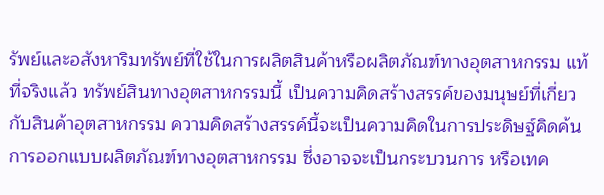รัพย์และอสังหาริมทรัพย์ที่ใช้ในการผลิตสินค้าหรือผลิตภัณฑ์ทางอุตสาหกรรม แท้ที่จริงแล้ว ทรัพย์สินทางอุตสาหกรรมนี้ เป็นความคิดสร้างสรรค์ของมนุษย์ที่เกี่ยวกับสินค้าอุตสาหกรรม ความคิดสร้างสรรค์นี้จะเป็นความคิดในการประดิษฐ์คิดค้น การออกแบบผลิตภัณฑ์ทางอุตสาหกรรม ซึ่งอาจจะเป็นกระบวนการ หรือเทค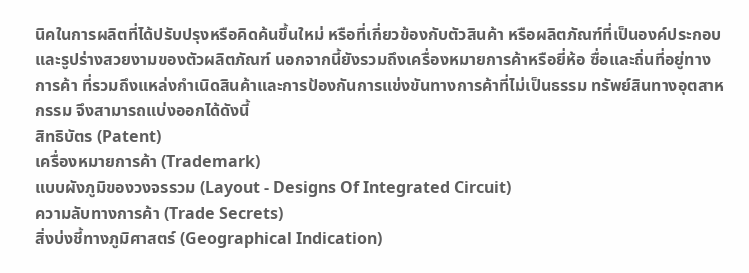นิคในการผลิตที่ได้ปรับปรุงหรือคิดค้นขึ้นใหม่ หรือที่เกี่ยวข้องกับตัวสินค้า หรือผลิตภัณฑ์ที่เป็นองค์ประกอบและรูปร่างสวยงามของตัวผลิตภัณฑ์ นอกจากนี้ยังรวมถึงเครื่องหมายการค้าหรือยี่ห้อ ซื่อและถิ่นที่อยู่ทางการค้า ที่รวมถึงแหล่งกำเนิดสินค้าและการป้องกันการแข่งขันทางการค้าที่ไม่เป็นธรรม ทรัพย์สินทางอุตสาหกรรม จึงสามารถแบ่งออกได้ดังนี้
สิทธิบัตร (Patent)
เครื่องหมายการค้า (Trademark)
แบบผังภูมิของวงจรรวม (Layout - Designs Of Integrated Circuit)
ความลับทางการค้า (Trade Secrets)
สิ่งบ่งชี้ทางภูมิศาสตร์ (Geographical Indication)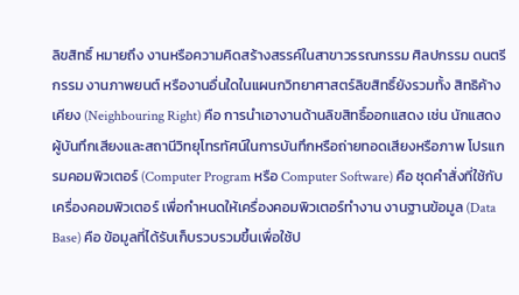ลิขสิทธิ์ หมายถึง งานหรือความคิดสร้างสรรค์ในสาขาวรรณกรรม ศิลปกรรม ดนตรีกรรม งานภาพยนต์ หรืองานอื่นใดในแผนกวิทยาศาสตร์ลิขสิทธิ์ยังรวมทั้ง สิทธิค้างเคียง (Neighbouring Right) คือ การนำเอางานด้านลิขสิทธิ์ออกแสดง เช่น นักแสดง ผู้บันทึกเสียงและสถานีวิทยุโทรทัศน์ในการบันทึกหรือถ่ายทอดเสียงหรือภาพ โปรแกรมคอมพิวเตอร์ (Computer Program หรือ Computer Software) คือ ชุดคำสั่งที่ใช้กับเครื่องคอมพิวเตอร์ เพื่อกำหนดให้เครื่องคอมพิวเตอร์ทำงาน งานฐานข้อมูล (Data Base) คือ ข้อมูลที่ได้รับเก็บรวบรวมขึ้นเพื่อใช้ป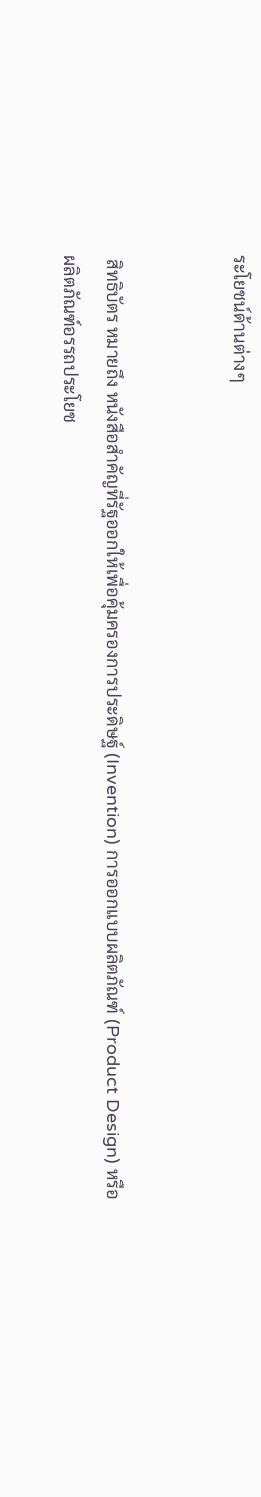ระโยชน์ด้านต่างๆ


 สิทธิบัตร หมายถึง หนังสือสำคัญที่รัฐออกให้เพื่อคุ้มครองการประดิษฐ์ (Invention) การออกแบบผลิตภัณฑ์ (Product Design) หรือ ผลิตภัณฑ์อรรถประโยช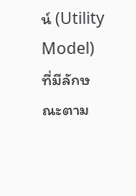น์ (Utility Model) ที่มีลักษณะตาม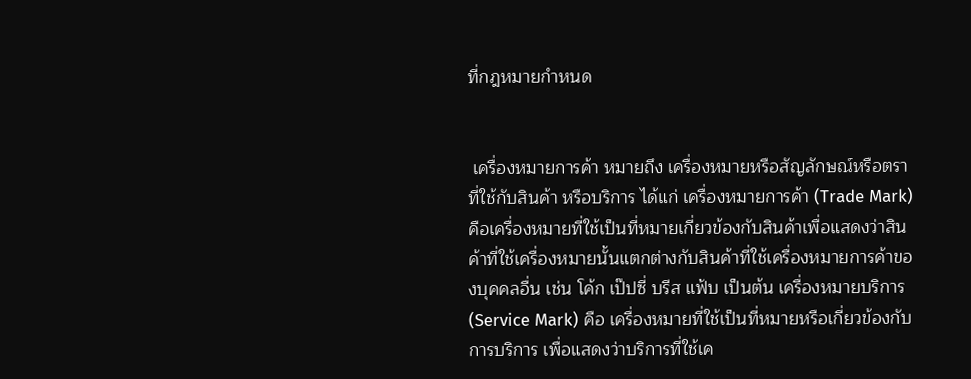ที่กฎหมายกำหนด


 เครื่องหมายการค้า หมายถึง เครื่องหมายหรือสัญลักษณ์หรือตราที่ใช้กับสินค้า หรือบริการ ได้แก่ เครื่องหมายการค้า (Trade Mark) คือเครื่องหมายที่ใช้เป็นที่หมายเกี่ยวข้องกับสินค้าเพื่อแสดงว่าสินค้าที่ใช้เครื่องหมายนั้นแตกต่างกับสินค้าที่ใช้เครื่องหมายการค้าของบุคคลอื่น เช่น โค้ก เป๊ปซี่ บรีส แฟ้บ เป็นต้น เครื่องหมายบริการ (Service Mark) คือ เครื่องหมายที่ใช้เป็นที่หมายหรือเกี่ยวข้องกับการบริการ เพื่อแสดงว่าบริการที่ใช้เค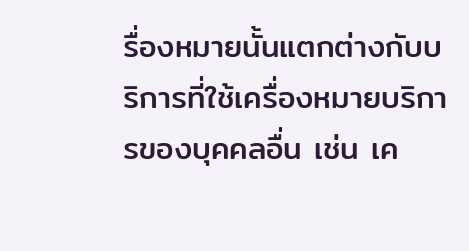รื่องหมายนั้นแตกต่างกับบริการที่ใช้เครื่องหมายบริการของบุคคลอื่น เช่น เค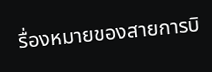รื่องหมายของสายการบิ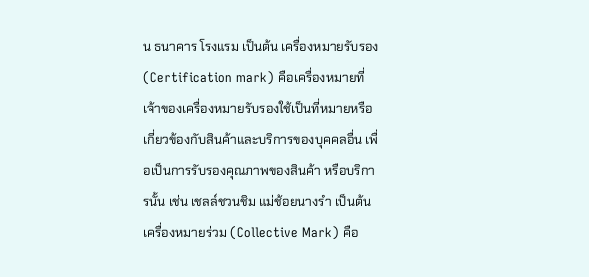น ธนาคาร โรงแรม เป็นต้น เครื่องหมายรับรอง (Certification mark) คือเครื่องหมายที่เจ้าของเครื่องหมายรับรองใช้เป็นที่หมายหรือเกี่ยวข้องกับสินค้าและบริการของบุคคลอื่น เพื่อเป็นการรับรองคุณภาพของสินค้า หรือบริการนั้น เช่น เชลล์ชวนชิม แม่ช้อยนางรำ เป็นต้น เครื่องหมายร่วม (Collective Mark) คือ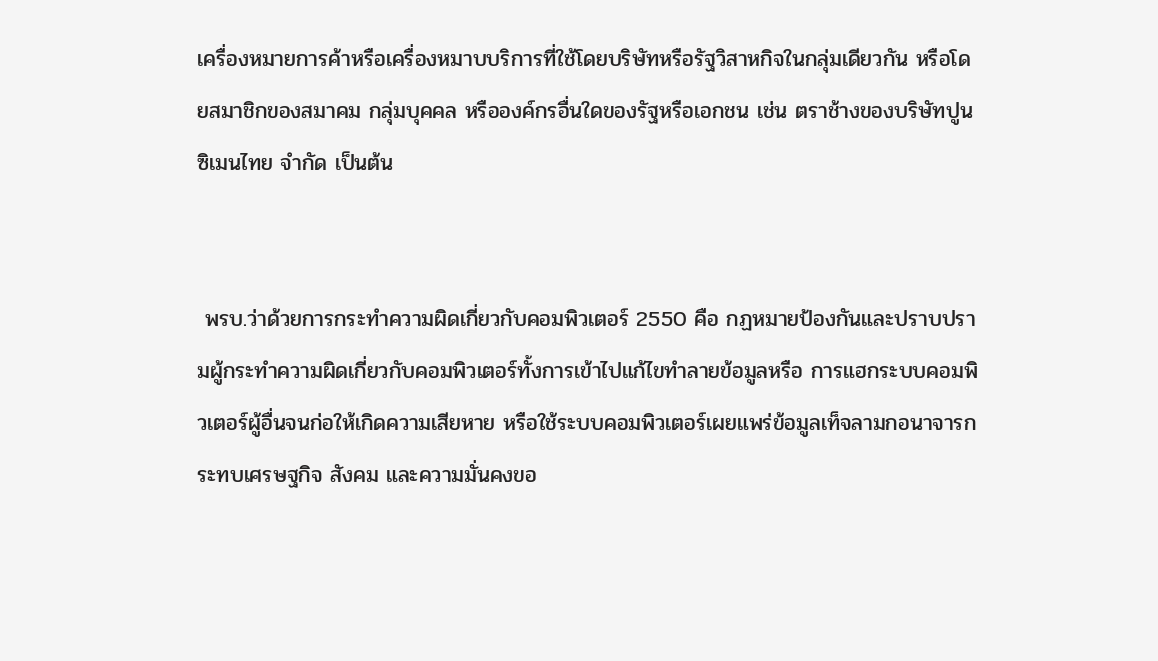เครื่องหมายการค้าหรือเครื่องหมาบบริการที่ใช้โดยบริษัทหรือรัฐวิสาหกิจในกลุ่มเดียวกัน หรือโดยสมาชิกของสมาคม กลุ่มบุคคล หรือองค์กรอื่นใดของรัฐหรือเอกชน เช่น ตราช้างของบริษัทปูนซิเมนไทย จำกัด เป็นต้น


 พรบ.ว่าด้วยการกระทำความผิดเกี่ยวกับคอมพิวเตอร์ 2550 คือ กฏหมายป้องกันและปราบปรามผู้กระทำความผิดเกี่ยวกับคอมพิวเตอร์ทั้งการเข้าไปแก้ไขทำลายข้อมูลหรือ การแฮกระบบคอมพิวเตอร์ผู้อื่นจนก่อให้เกิดความเสียหาย หรือใช้ระบบคอมพิวเตอร์เผยแพร่ข้อมูลเท็จลามกอนาจารกระทบเศรษฐกิจ สังคม และความมั่นคงขอ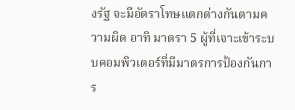งรัฐ จะมีอัตราโทษแตกต่างกันตามความผิด อาทิ มาตรา 5 ผู้ที่เจาะเข้าระบบคอมพิวเตอร์ที่มีมาตรการป้องกันการ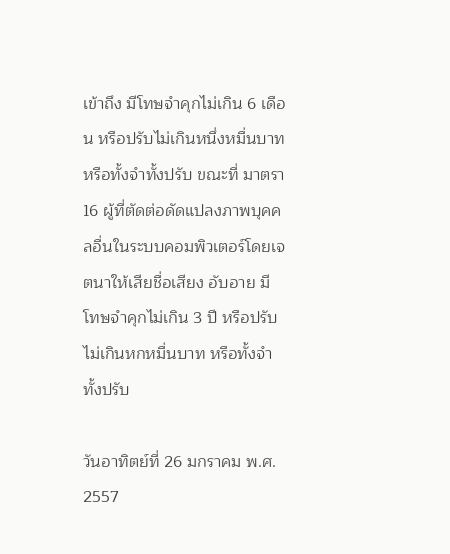เข้าถึง มีโทษจำคุกไม่เกิน 6 เดือน หรือปรับไม่เกินหนึ่งหมื่นบาท หรือทั้งจำทั้งปรับ ขณะที่ มาตรา 16 ผู้ที่ตัดต่อดัดแปลงภาพบุคคลอื่นในระบบคอมพิวเตอร์โดยเจตนาให้เสียชื่อเสียง อับอาย มีโทษจำคุกไม่เกิน 3 ปี หรือปรับไม่เกินหกหมื่นบาท หรือทั้งจำทั้งปรับ

วันอาทิตย์ที่ 26 มกราคม พ.ศ. 2557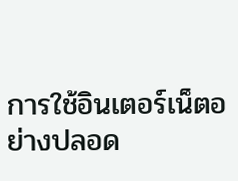การใช้อินเตอร์เน็ตอย่างปลอด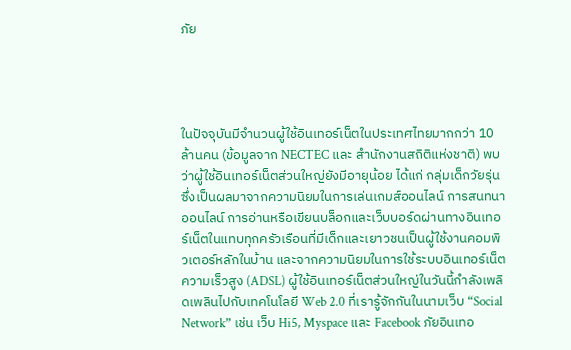ภัย




ในปัจจุบันมีจำนวนผู้ใช้อินเทอร์เน็ตในประเทศไทยมากกว่า 10 ล้านคน (ข้อมูลจาก NECTEC และ สำนักงานสถิติแห่งชาติ) พบว่าผู้ใช้อินเทอร์เน็ตส่วนใหญ่ยังมีอายุน้อย ได้แก่ กลุ่มเด็กวัยรุ่น ซึ่งเป็นผลมาจากความนิยมในการเล่นเกมส์ออนไลน์ การสนทนาออนไลน์ การอ่านหรือเขียนบล็อกและเว็บบอร์ดผ่านทางอินเทอร์เน็ตในแทบทุกครัวเรือนที่มีเด็กและเยาวชนเป็นผู้ใช้งานคอมพิวเตอร์หลักในบ้าน และจากความนิยมในการใช้ระบบอินเทอร์เน็ตความเร็วสูง (ADSL) ผู้ใช้อินเทอร์เน็ตส่วนใหญ่ในวันนี้กำลังเพลิดเพลินไปกับเทคโนโลยี Web 2.0 ที่เรารู้จักกันในนามเว็บ “Social Network” เช่น เว็บ Hi5, Myspace และ Facebook ภัยอินเทอ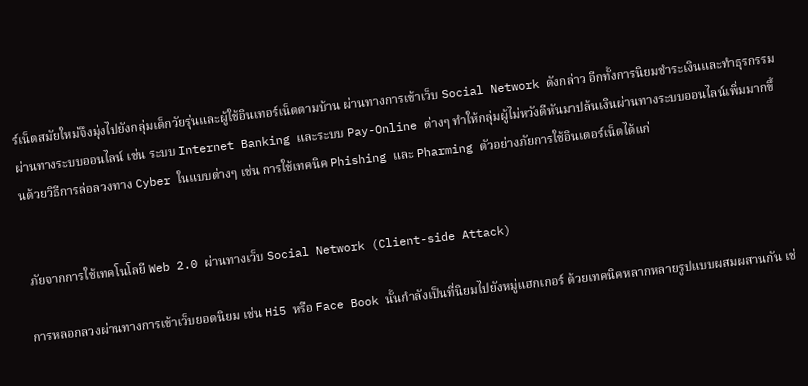ร์เน็ตสมัยใหม่จึงมุ่งไปยังกลุ่มเด็กวัยรุ่นและผู้ใช้อินเทอร์เน็ตตามบ้าน ผ่านทางการเข้าเว็บ Social Network ดังกล่าว อีกทั้งการนิยมชำระเงินและทำธุรกรรมผ่านทางระบบออนไลน์ เช่น ระบบ Internet Banking และระบบ Pay-Online ต่างๆ ทำให้กลุ่มผู้ไม่หวังดีหันมาปล้นเงินผ่านทางระบบออนไลน์เพิ่มมากขึ้นด้วยวิธีการล่อลวงทาง Cyber ในแบบต่างๆ เช่น การใช้เทคนิค Phishing และ Pharming ตัวอย่างภัยการใช้อินเตอร์เน็ตได้แก่


 ภัยจากการใช้เทคโนโลยี Web 2.0 ผ่านทางเว็บ Social Network (Client-side Attack)

การหลอกลวงผ่านทางการเข้าเว็บยอดนิยม เช่น Hi5 หรือ Face Book นั้นกำลังเป็นที่นิยมไปยังหมู่แฮกเกอร์ ด้วยเทคนิคหลากหลายรูปแบบผสมผสานกัน เช่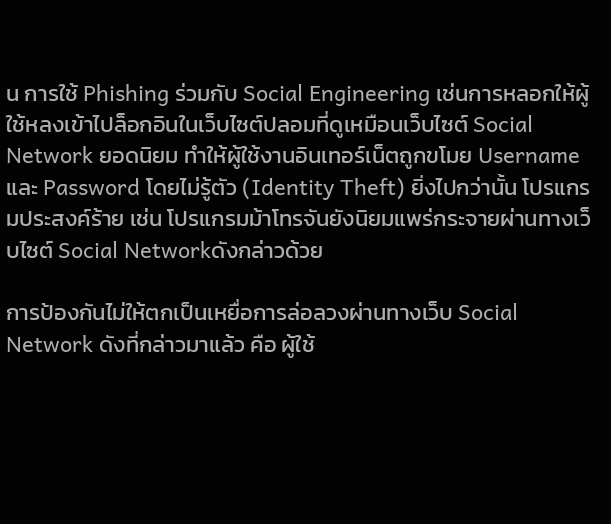น การใช้ Phishing ร่วมกับ Social Engineering เช่นการหลอกให้ผู้ใช้หลงเข้าไปล็อกอินในเว็บไซต์ปลอมที่ดูเหมือนเว็บไซต์ Social Network ยอดนิยม ทำให้ผู้ใช้งานอินเทอร์เน็ตถูกขโมย Username และ Password โดยไม่รู้ตัว (Identity Theft) ยิ่งไปกว่านั้น โปรแกรมประสงค์ร้าย เช่น โปรแกรมม้าโทรจันยังนิยมแพร่กระจายผ่านทางเว็บไซต์ Social Networkดังกล่าวด้วย

การป้องกันไม่ให้ตกเป็นเหยื่อการล่อลวงผ่านทางเว็บ Social Network ดังที่กล่าวมาแล้ว คือ ผู้ใช้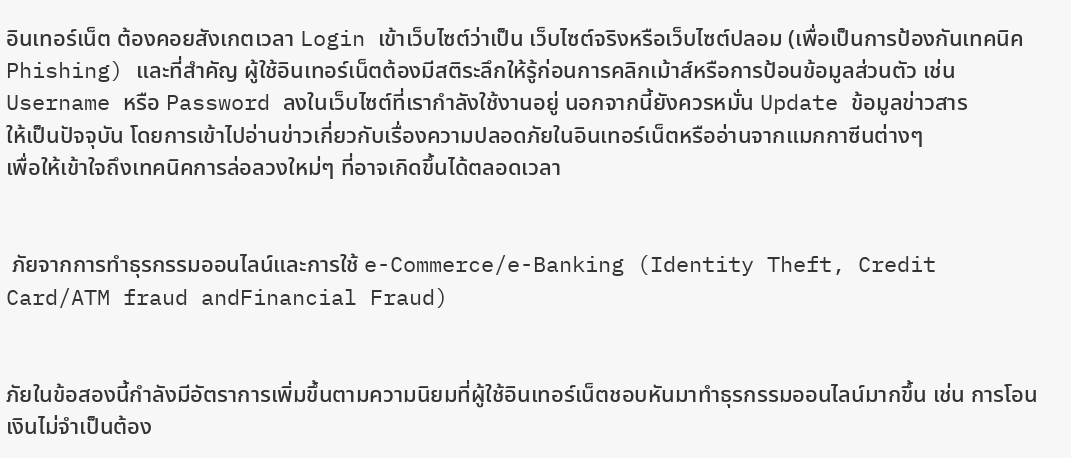อินเทอร์เน็ต ต้องคอยสังเกตเวลา Login เข้าเว็บไซต์ว่าเป็น เว็บไซต์จริงหรือเว็บไซต์ปลอม (เพื่อเป็นการป้องกันเทคนิค
Phishing) และที่สำคัญ ผู้ใช้อินเทอร์เน็ตต้องมีสติระลึกให้รู้ก่อนการคลิกเม้าส์หรือการป้อนข้อมูลส่วนตัว เช่น
Username หรือ Password ลงในเว็บไซต์ที่เรากำลังใช้งานอยู่ นอกจากนี้ยังควรหมั่น Update ข้อมูลข่าวสาร
ให้เป็นปัจจุบัน โดยการเข้าไปอ่านข่าวเกี่ยวกับเรื่องความปลอดภัยในอินเทอร์เน็ตหรืออ่านจากแมกกาซีนต่างๆ
เพื่อให้เข้าใจถึงเทคนิคการล่อลวงใหม่ๆ ที่อาจเกิดขึ้นได้ตลอดเวลา


 ภัยจากการทำธุรกรรมออนไลน์และการใช้ e-Commerce/e-Banking (Identity Theft, Credit Card/ATM fraud andFinancial Fraud)


ภัยในข้อสองนี้กำลังมีอัตราการเพิ่มขึ้นตามความนิยมที่ผู้ใช้อินเทอร์เน็ตชอบหันมาทำธุรกรรมออนไลน์มากขึ้น เช่น การโอนเงินไม่จำเป็นต้อง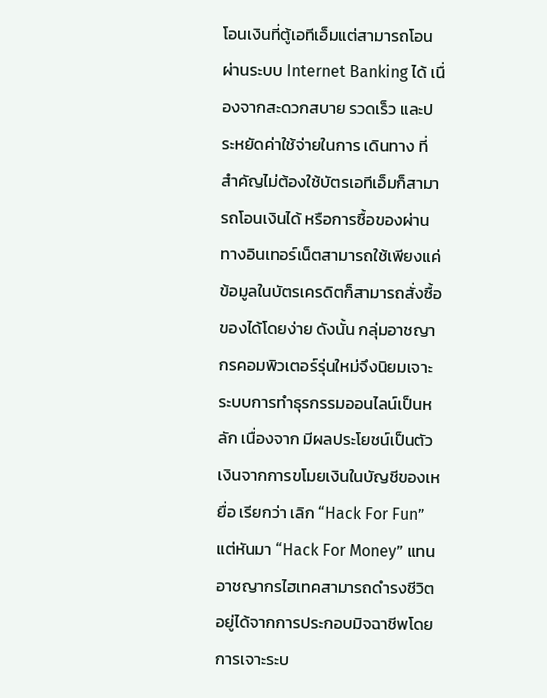โอนเงินที่ตู้เอทีเอ็มแต่สามารถโอนผ่านระบบ Internet Banking ได้ เนื่องจากสะดวกสบาย รวดเร็ว และประหยัดค่าใช้จ่ายในการ เดินทาง ที่สำคัญไม่ต้องใช้บัตรเอทีเอ็มก็สามารถโอนเงินได้ หรือการซื้อของผ่านทางอินเทอร์เน็ตสามารถใช้เพียงแค่ข้อมูลในบัตรเครดิตก็สามารถสั่งซื้อของได้โดยง่าย ดังนั้น กลุ่มอาชญากรคอมพิวเตอร์รุ่นใหม่จึงนิยมเจาะระบบการทำธุรกรรมออนไลน์เป็นหลัก เนื่องจาก มีผลประโยชน์เป็นตัวเงินจากการขโมยเงินในบัญชีของเหยื่อ เรียกว่า เลิก “Hack For Fun” แต่หันมา “Hack For Money” แทน อาชญากรไฮเทคสามารถดำรงชีวิตอยู่ได้จากการประกอบมิจฉาชีพโดยการเจาะระบ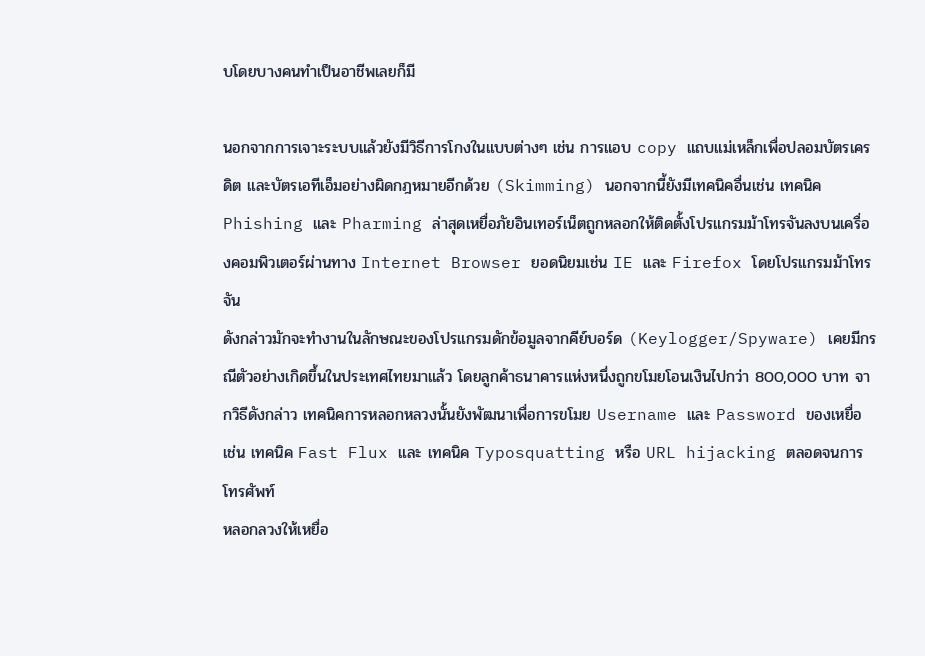บโดยบางคนทำเป็นอาชีพเลยก็มี

นอกจากการเจาะระบบแล้วยังมีวิธีการโกงในแบบต่างๆ เช่น การแอบ copy แถบแม่เหล็กเพื่อปลอมบัตรเครดิต และบัตรเอทีเอ็มอย่างผิดกฎหมายอีกด้วย (Skimming) นอกจากนี้ยังมีเทคนิคอื่นเช่น เทคนิค Phishing และ Pharming ล่าสุดเหยื่อภัยอินเทอร์เน็ตถูกหลอกให้ติดตั้งโปรแกรมม้าโทรจันลงบนเครื่องคอมพิวเตอร์ผ่านทาง Internet Browser ยอดนิยมเช่น IE และ Firefox โดยโปรแกรมม้าโทรจัน
ดังกล่าวมักจะทำงานในลักษณะของโปรแกรมดักข้อมูลจากคีย์บอร์ด (Keylogger/Spyware) เคยมีกรณีตัวอย่างเกิดขึ้นในประเทศไทยมาแล้ว โดยลูกค้าธนาคารแห่งหนึ่งถูกขโมยโอนเงินไปกว่า 800,000 บาท จากวิธีดังกล่าว เทคนิคการหลอกหลวงนั้นยังพัฒนาเพื่อการขโมย Username และ Password ของเหยื่อ เช่น เทคนิค Fast Flux และ เทคนิค Typosquatting หรือ URL hijacking ตลอดจนการโทรศัพท์
หลอกลวงให้เหยื่อ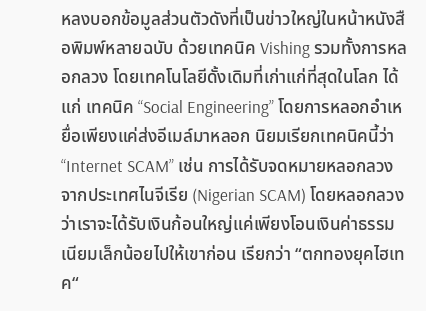หลงบอกข้อมูลส่วนตัวดังที่เป็นข่าวใหญ่ในหน้าหนังสือพิมพ์หลายฉบับ ด้วยเทคนิค Vishing รวมทั้งการหลอกลวง โดยเทคโนโลยีดั้งเดิมที่เก่าแก่ที่สุดในโลก ได้แก่ เทคนิค “Social Engineering” โดยการหลอกอำเหยื่อเพียงแค่ส่งอีเมล์มาหลอก นิยมเรียกเทคนิคนี้ว่า “Internet SCAM” เช่น การได้รับจดหมายหลอกลวงจากประเทศไนจีเรีย (Nigerian SCAM) โดยหลอกลวงว่าเราจะได้รับเงินก้อนใหญ่แค่เพียงโอนเงินค่าธรรมเนียมเล็กน้อยไปให้เขาก่อน เรียกว่า “ตกทองยุคไฮเทค“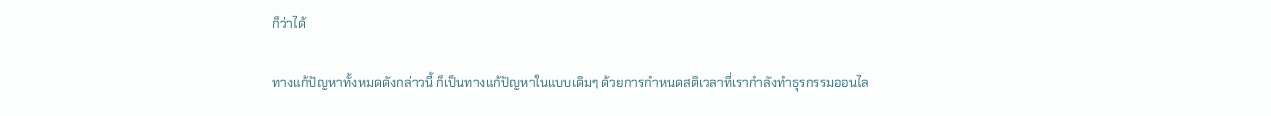ก็ว่าได้

ทางแก้ปัญหาทั้งหมดดังกล่าวนี้ ก็เป็นทางแก้ปัญหาในแบบเดิมๆ ด้วยการกำหนดสติเวลาที่เรากำลังทำธุรกรรมออนไล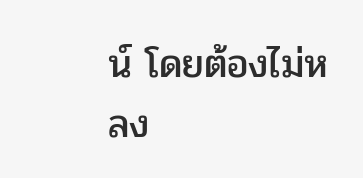น์ โดยต้องไม่หลง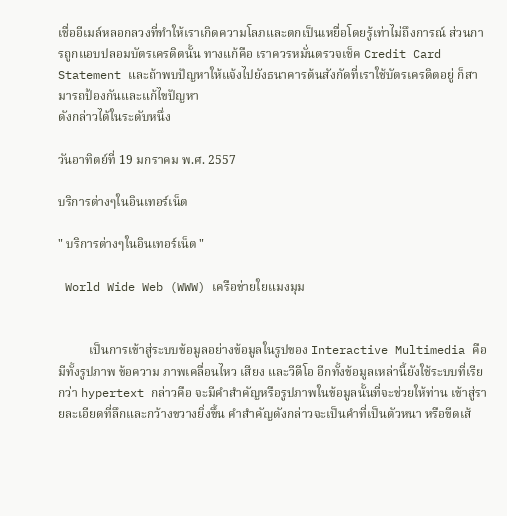เชื่ออีเมล์หลอกลวงที่ทำให้เราเกิดความโลภและตกเป็นเหยื่อโดยรู้เท่าไม่ถึงการณ์ ส่วนการถูกแอบปลอมบัตรเครดิตนั้น ทางแก้คือ เราควรหมั่นตรวจเช็ค Credit Card Statement และถ้าพบปัญหาให้แจ้งไปยังธนาคารต้นสังกัดที่เราใช้บัตรเครดิตอยู่ ก็สามารถป้องกันและแก้ไขปัญหา
ดังกล่าวได้ในระดับหนึ่ง

วันอาทิตย์ที่ 19 มกราคม พ.ศ. 2557

บริการต่างๆในอินเทอร์เน็ต

" บริการต่างๆในอินเทอร์เน็ต "

 World Wide Web (WWW) เครือข่ายใยแมงมุม


          เป็นการเข้าสู่ระบบข้อมูลอย่างข้อมูลในรูปของ Interactive Multimedia คือ มีทั้งรูปภาพ ข้อความ ภาพเคลื่อนไหว เสียง และวีดีโอ อีกทั้งข้อมูลเหล่านี้ยังใช้ระบบที่เรียกว่า hypertext กล่าวคือ จะมีคำสำคัญหรือรูปภาพในข้อมูลนั้นที่จะช่วยให้ท่าน เข้าสู่รายละเอียดที่ลึกและกว้างขวางยิ่งขึ้น คำสำคัญดังกล่าวจะเป็นคำที่เป็นตัวหนา หรือขีดเส้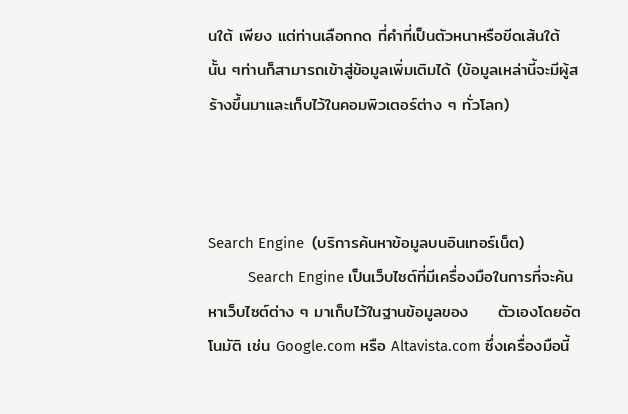นใต้ เพียง แต่ท่านเลือกกด ที่คำที่เป็นตัวหนาหรือขีดเส้นใต้นั้น ๆท่านก็สามารถเข้าสู่ข้อมูลเพิ่มเติมได้ (ข้อมูลเหล่านี้จะมีผู้สร้างขึ้นมาและเก็บไว้ในคอมพิวเตอร์ต่าง ๆ ทั่วโลก)



Search Engine  (บริการค้นหาข้อมูลบนอินเทอร์เน็ต)
          Search Engine เป็นเว็บไซต์ที่มีเครื่องมือในการที่จะค้นหาเว็บไซต์ต่าง ๆ มาเก็บไว้ในฐานข้อมูลของ     ตัวเองโดยอัตโนมัติ เช่น Google.com หรือ Altavista.com ซึ่งเครื่องมือนี้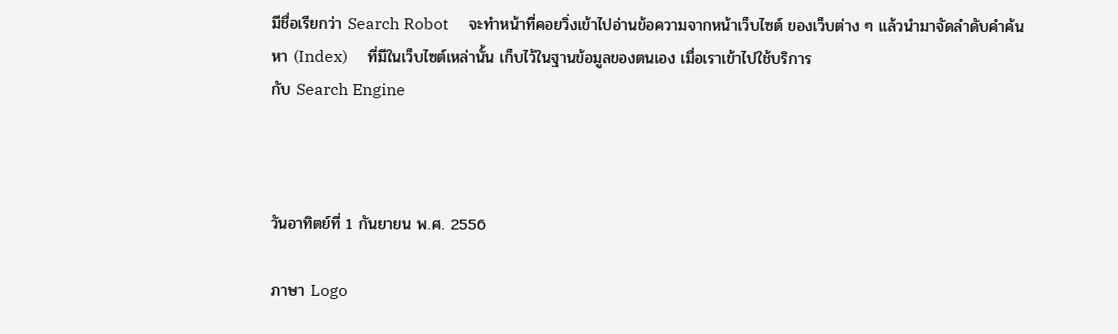มีชื่อเรียกว่า Search Robot     จะทำหน้าที่คอยวิ่งเข้าไปอ่านข้อความจากหน้าเว็บไซต์ ของเว็บต่าง ๆ แล้วนำมาจัดลำดับคำค้นหา (Index)     ที่มีในเว็บไซต์เหล่านั้น เก็บไว้ในฐานข้อมูลของตนเอง เมื่อเราเข้าไปใช้บริการ
กับ Search Engine



วันอาทิตย์ที่ 1 กันยายน พ.ศ. 2556

ภาษา Logo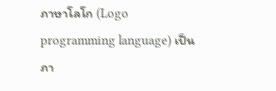ภาษาโลโก (Logo programming language) เป็นภา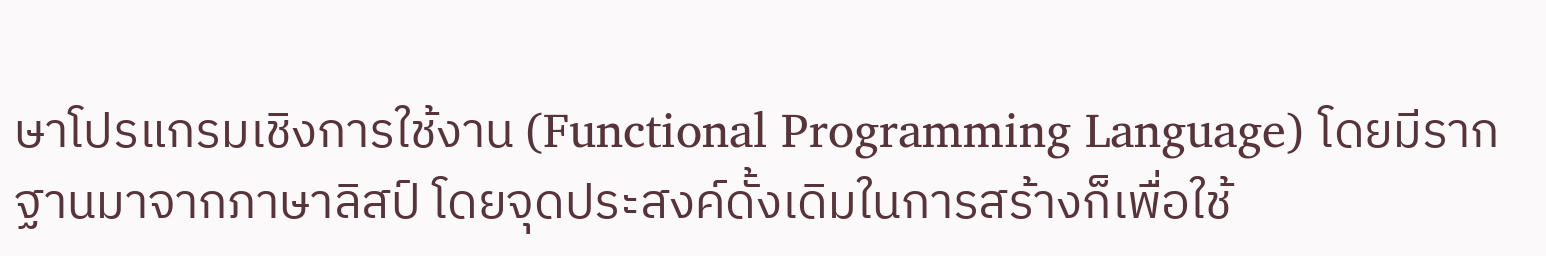ษาโปรแกรมเชิงการใช้งาน (Functional Programming Language) โดยมีรากฐานมาจากภาษาลิสป์ โดยจุดประสงค์ดั้งเดิมในการสร้างก็เพื่อใช้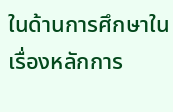ในด้านการศึกษาในเรื่องหลักการ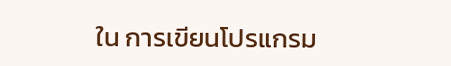ใน การเขียนโปรแกรม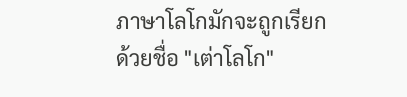ภาษาโลโกมักจะถูกเรียกด้วยชื่อ "เต่าโลโก"